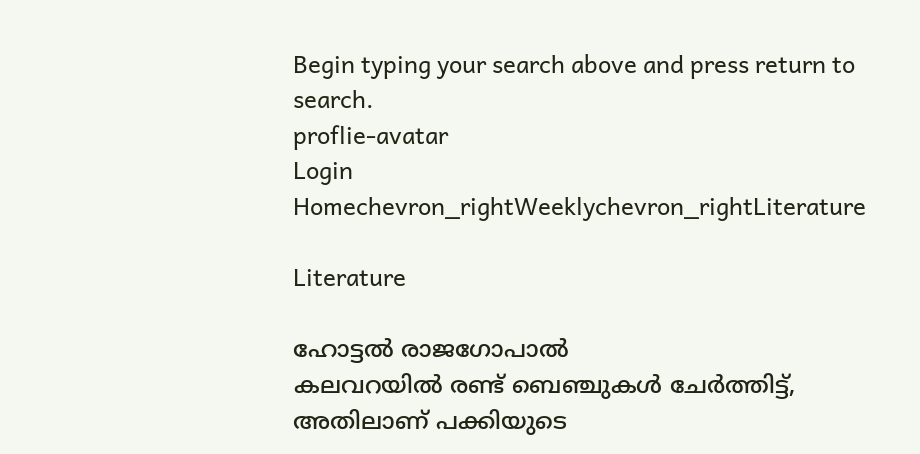Begin typing your search above and press return to search.
proflie-avatar
Login
Homechevron_rightWeeklychevron_rightLiterature

Literature

ഹോട്ടൽ രാജഗോപാൽ
കലവറയിൽ രണ്ട് ബെഞ്ചുകൾ ചേർത്തിട്ട്, അതിലാണ് പക്കിയുടെ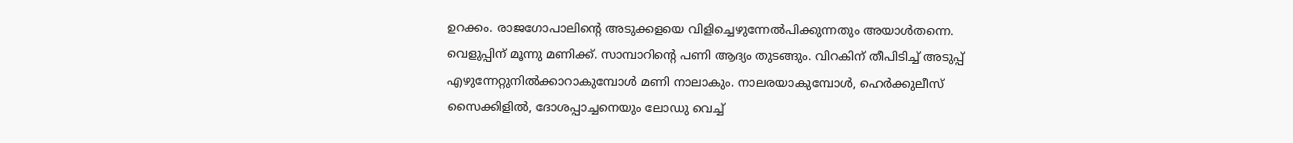ഉറക്കം. രാജഗോപാലിന്റെ അടുക്കളയെ വിളിച്ചെഴുന്നേൽപിക്കുന്നതും അയാൾതന്നെ. വെളുപ്പിന് മൂന്നു മണിക്ക്. സാമ്പാറിന്റെ പണി ആദ്യം തുടങ്ങും. വിറകിന് തീപിടിച്ച് അടുപ്പ് എഴുന്നേറ്റുനിൽക്കാറാകുമ്പോൾ മണി നാലാകും. നാലരയാകുമ്പോൾ, ഹെർക്കുലീസ് സൈക്കിളിൽ, ദോശപ്പാച്ചനെയും ലോഡു വെച്ച്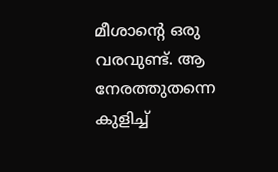മീശാന്റെ ഒരു വരവുണ്ട്. ആ നേരത്തുതന്നെ കുളിച്ച്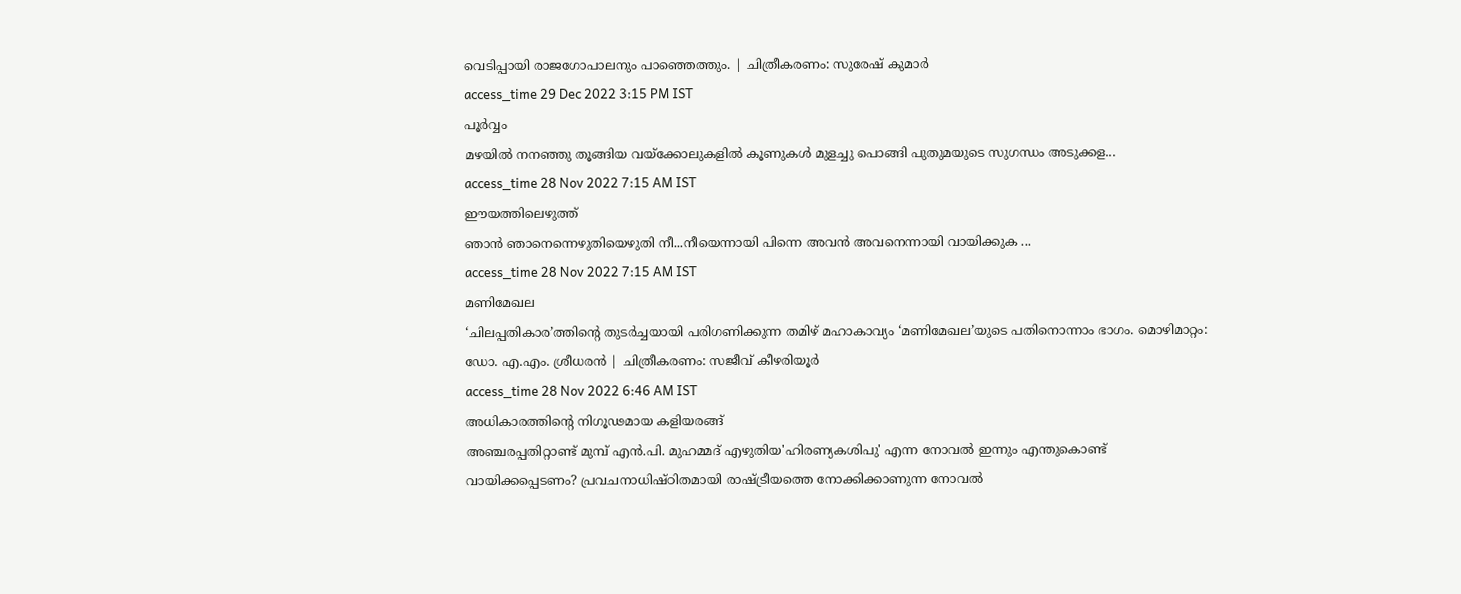വെടിപ്പായി രാജഗോപാലനും പാഞ്ഞെത്തും. | ചിത്രീകരണം: സുരേഷ് കുമാർ
access_time 29 Dec 2022 3:15 PM IST
പൂർവ്വം
മഴയിൽ നനഞ്ഞു തൂങ്ങിയ വയ്ക്കോലുകളിൽ കൂണുകൾ മുളച്ചു പൊങ്ങി പുതുമയുടെ സുഗന്ധം അടുക്കള...
access_time 28 Nov 2022 7:15 AM IST
ഈയത്തിലെഴുത്ത്
ഞാൻ ഞാനെന്നെഴുതിയെഴുതി നീ...നീയെന്നായി പിന്നെ അവൻ അവനെന്നായി വായിക്കുക ...
access_time 28 Nov 2022 7:15 AM IST
മണിമേഖല
‘ചിലപ്പതികാര’ത്തിന്റെ തുടർച്ചയായി പരിഗണിക്കുന്ന തമിഴ് മഹാകാവ്യം ‘മണിമേഖല’യുടെ പതിനൊന്നാം ഭാഗം. മൊഴിമാറ്റം: ഡോ. എ.എം. ശ്രീധരൻ | ചിത്രീകരണം: സജീവ് കീഴരിയൂർ
access_time 28 Nov 2022 6:46 AM IST
അധികാരത്തിന്റെ നിഗൂഢമായ കളിയരങ്ങ്‌
അഞ്ചരപ്പതിറ്റാണ്ട് മുമ്പ് എൻ.പി. മുഹമ്മദ് എഴുതിയ'ഹിരണ്യകശിപു' എന്ന നോവൽ ഇന്നും എന്തുകൊണ്ട് വായിക്കപ്പെടണം? പ്രവചനാധിഷ്ഠിതമായി രാഷ്ട്രീയത്തെ നോക്കിക്കാണുന്ന നോവൽ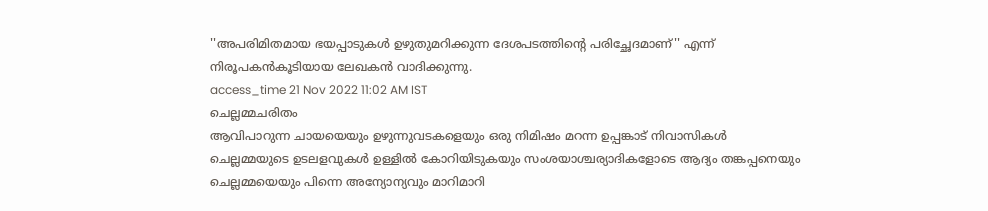''അപരിമിതമായ ഭയപ്പാടുകൾ ഉഴുതുമറിക്കുന്ന ദേശപടത്തിന്റെ പരിച്ഛേദമാണ്'' എന്ന് നിരൂപകൻകൂടിയായ ലേഖകൻ വാദിക്കുന്നു.
access_time 21 Nov 2022 11:02 AM IST
ചെല്ലമ്മചരിതം
ആവിപാറുന്ന ചായയെയും ഉഴുന്നുവടകളെയും ഒരു നിമിഷം മറന്ന ഉപ്പങ്കാട് നിവാസികള്‍ ചെല്ലമ്മയുടെ ഉടലളവുകള്‍ ഉള്ളില്‍ കോറിയിടുകയും സംശയാശ്ചര്യാദികളോടെ ആദ്യം തങ്കപ്പനെയും ചെല്ലമ്മയെയും പിന്നെ അന്യോന്യവും മാറിമാറി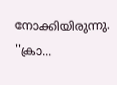നോക്കിയിരുന്നു. ''ക്രാ...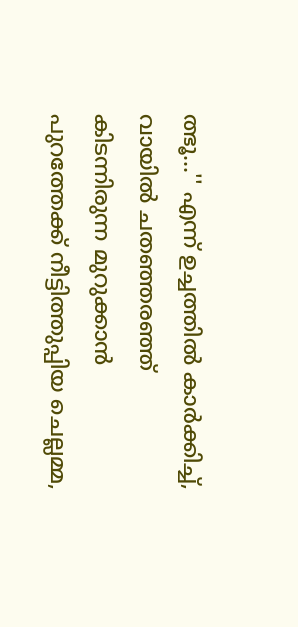ത്ഭൂ...'' എന്ന് ഉച്ചത്തില്‍ കാര്‍ക്കിച്ച്, വായില്‍ ചതഞ്ഞരഞ്ഞ് കിടന്നിരുന്ന മുറുക്കാന്‍ പുറത്തേക്ക് നീട്ടിത്തുപ്പിയ ചെല്ലമ്മ,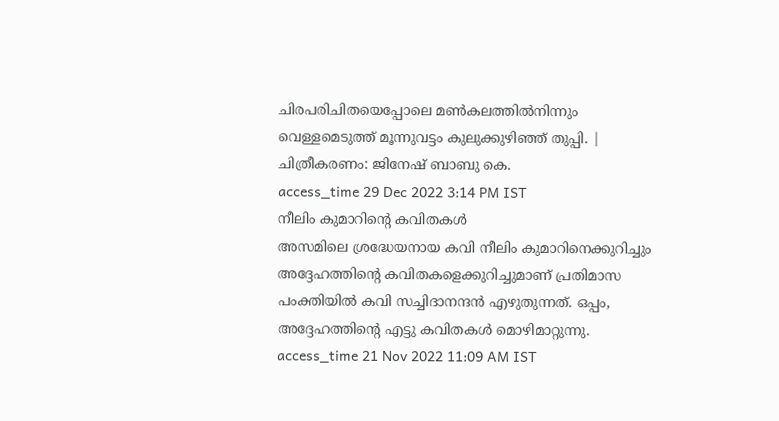ചിരപരിചിതയെപ്പോലെ മണ്‍കലത്തില്‍നിന്നും വെള്ളമെടുത്ത് മൂന്നുവട്ടം കുലുക്കുഴിഞ്ഞ് തുപ്പി. | ചിത്രീകരണം: ജിനേഷ് ബാബു കെ.
access_time 29 Dec 2022 3:14 PM IST
നീലിം കുമാറിന്റെ കവിതകള്‍
അസമിലെ ശ്രദ്ധേയനായ കവി നീലിം കുമാറിനെക്കുറിച്ചും അദ്ദേഹത്തിന്റെ കവിതകളെക്കുറിച്ചുമാണ് പ്രതിമാസ പംക്തിയിൽ കവി സച്ചിദാനന്ദൻ എഴുതുന്നത്. ഒപ്പം, അദ്ദേഹത്തിന്റെ എട്ടു കവിതകൾ മൊഴിമാറ്റുന്നു.
access_time 21 Nov 2022 11:09 AM IST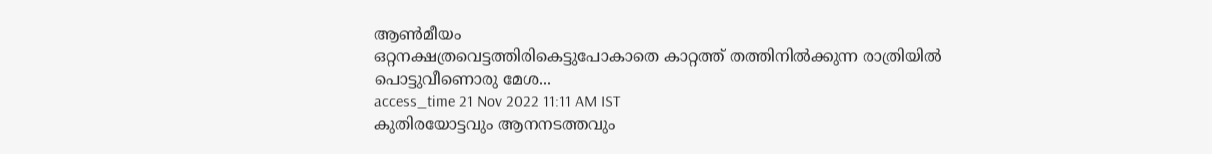ആൺമീയം
ഒറ്റനക്ഷത്രവെട്ടത്തിരികെട്ടുപോകാതെ കാറ്റത്ത് തത്തിനിൽക്കുന്ന രാത്രിയിൽ പൊട്ടുവീണൊരു മേശ...
access_time 21 Nov 2022 11:11 AM IST
കുതിരയോട്ടവും ആനനടത്തവും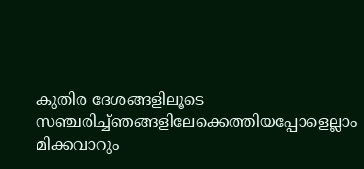കുതിര ദേശങ്ങളിലൂടെ സഞ്ചരിച്ച്ഞങ്ങളിലേക്കെത്തിയപ്പോളെല്ലാം മിക്കവാറും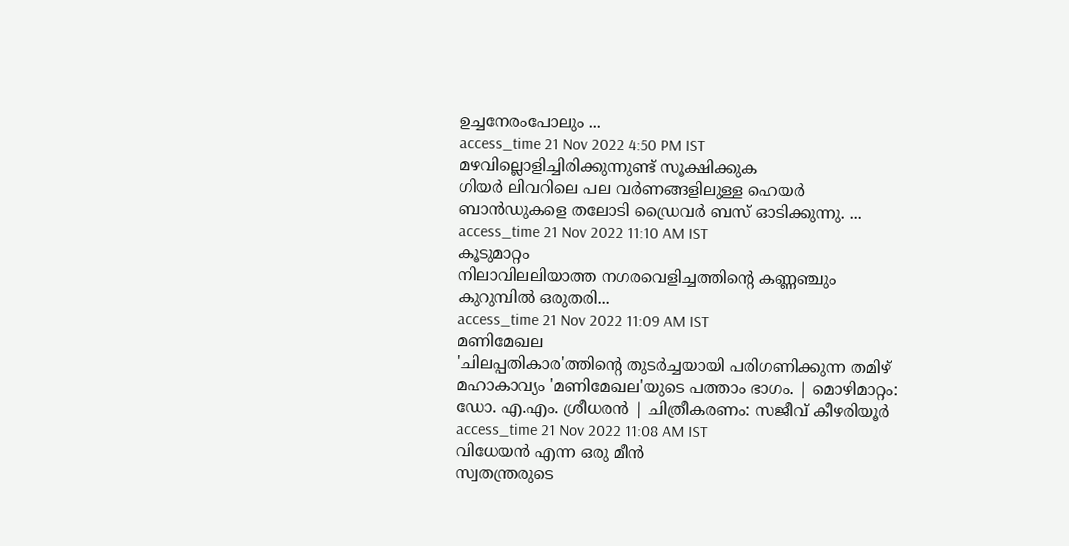ഉച്ചനേരംപോലും ...
access_time 21 Nov 2022 4:50 PM IST
മഴവില്ലൊളിച്ചിരിക്കുന്നുണ്ട് സൂക്ഷിക്കുക
ഗിയര്‍ ലിവറിലെ പല വർണങ്ങളിലുള്ള ഹെയര്‍ ബാന്‍ഡുകളെ തലോടി ഡ്രൈവര്‍ ബസ് ഓടിക്കുന്നു. ...
access_time 21 Nov 2022 11:10 AM IST
കൂടുമാറ്റം
നിലാവിലലിയാത്ത നഗരവെളിച്ചത്തിന്റെ കണ്ണഞ്ചും കുറുമ്പിൽ ഒരുതരി...
access_time 21 Nov 2022 11:09 AM IST
മണിമേഖല
'ചിലപ്പതികാര'ത്തിന്റെ തുടർച്ചയായി പരിഗണിക്കുന്ന തമിഴ് മഹാകാവ്യം 'മണിമേഖല'യുടെ പത്താം ഭാഗം. | മൊഴിമാറ്റം: ഡോ. എ.എം. ശ്രീധരൻ | ചിത്രീകരണം: സജീവ് കീഴരിയൂർ
access_time 21 Nov 2022 11:08 AM IST
വിധേയന്‍ എന്ന ഒരു മീന്‍
സ്വതന്ത്രരുടെ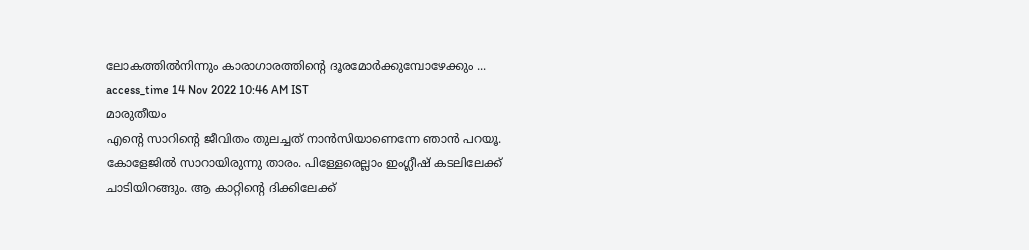ലോകത്തിൽനിന്നും കാരാഗാരത്തിന്‍റെ ദൂരമോർക്കുമ്പോഴേക്കും ...
access_time 14 Nov 2022 10:46 AM IST
മാരുതീയം
എന്റെ സാറിന്റെ ജീവിതം തുലച്ചത് നാൻസിയാണെന്നേ ഞാൻ പറയൂ. കോളേജിൽ സാറായിരുന്നു താരം. പിള്ളേരെല്ലാം ഇംഗ്ലീഷ് കടലിലേക്ക് ചാടിയിറങ്ങും. ആ കാറ്റിന്റെ ദിക്കിലേക്ക്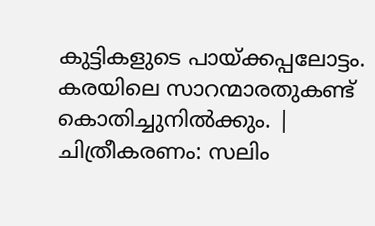കുട്ടികളുടെ പായ്ക്കപ്പലോട്ടം. കരയിലെ സാറന്മാരതുകണ്ട് കൊതിച്ചുനിൽക്കും. | ചിത്രീകരണം: സലിം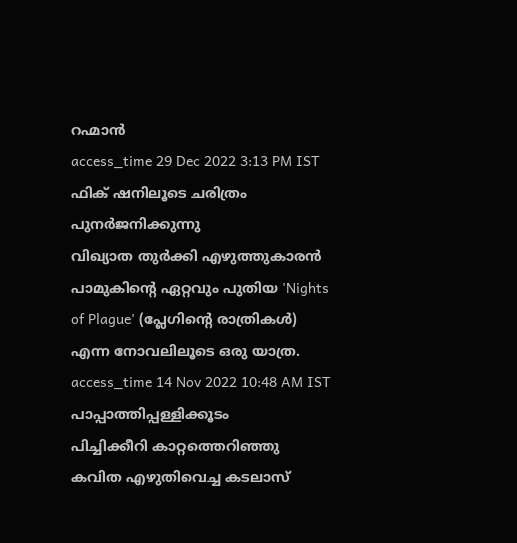റഹ്മാൻ
access_time 29 Dec 2022 3:13 PM IST
ഫിക് ഷനിലൂടെ ചരിത്രം പുനർജനിക്കുന്നു
വിഖ്യാത തുർക്കി എഴുത്തുകാരൻ പാമുകിന്റെ ഏറ്റവും പുതിയ 'Nights of Plague' (പ്ലേഗിന്റെ രാത്രികൾ) എന്ന നോവലിലൂടെ ഒരു യാത്ര.
access_time 14 Nov 2022 10:48 AM IST
പാപ്പാത്തിപ്പള്ളിക്കൂടം
പിച്ചിക്കീറി കാറ്റത്തെറിഞ്ഞു കവിത എഴുതിവെച്ച കടലാസ്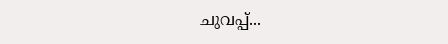ചുവപ്പ്...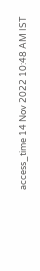access_time 14 Nov 2022 10:48 AM IST